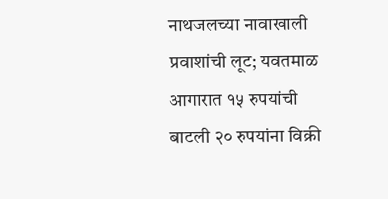नाथजलच्या नावाखाली प्रवाशांची लूट; यवतमाळ आगारात १५ रुपयांची बाटली २० रुपयांना विक्री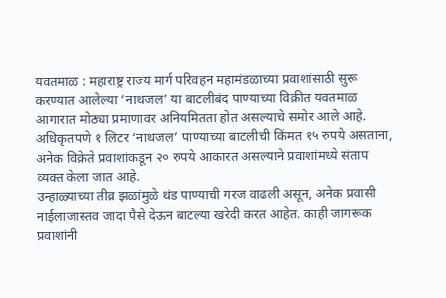यवतमाळ : महाराष्ट्र राज्य मार्ग परिवहन महामंडळाच्या प्रवाशांसाठी सुरू करण्यात आलेल्या ‘नाथजल’ या बाटलीबंद पाण्याच्या विक्रीत यवतमाळ आगारात मोठ्या प्रमाणावर अनियमितता होत असल्याचे समोर आले आहे. अधिकृतपणे १ लिटर ‘नाथजल’ पाण्याच्या बाटलीची किंमत १५ रुपये असताना, अनेक विक्रेते प्रवाशांकडून २० रुपये आकारत असल्याने प्रवाशांमध्ये संताप व्यक्त केला जात आहे.
उन्हाळ्याच्या तीव्र झळांमुळे थंड पाण्याची गरज वाढली असून, अनेक प्रवासी नाईलाजास्तव जादा पैसे देऊन बाटल्या खरेदी करत आहेत. काही जागरूक प्रवाशांनी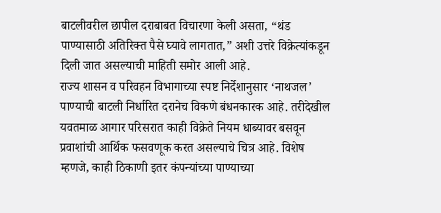बाटलीवरील छापील दराबाबत विचारणा केली असता, “थंड पाण्यासाठी अतिरिक्त पैसे घ्यावे लागतात,” अशी उत्तरे विक्रेत्यांकडून दिली जात असल्याची माहिती समोर आली आहे.
राज्य शासन व परिवहन विभागाच्या स्पष्ट निर्देशानुसार ‘नाथजल’ पाण्याची बाटली निर्धारित दरानेच विकणे बंधनकारक आहे. तरीदेखील यवतमाळ आगार परिसरात काही विक्रेते नियम धाब्यावर बसवून प्रवाशांची आर्थिक फसवणूक करत असल्याचे चित्र आहे. विशेष म्हणजे, काही ठिकाणी इतर कंपन्यांच्या पाण्याच्या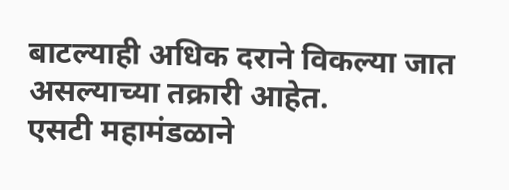बाटल्याही अधिक दराने विकल्या जात असल्याच्या तक्रारी आहेत.
एसटी महामंडळाने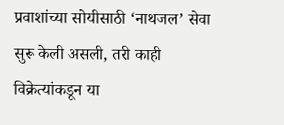प्रवाशांच्या सोयीसाठी ‘नाथजल’ सेवा सुरू केली असली, तरी काही विक्रेत्यांकडून या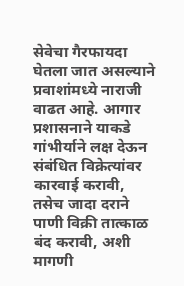सेवेचा गैरफायदा घेतला जात असल्याने प्रवाशांमध्ये नाराजी वाढत आहे. आगार प्रशासनाने याकडे गांभीर्याने लक्ष देऊन संबंधित विक्रेत्यांवर कारवाई करावी, तसेच जादा दराने पाणी विक्री तात्काळ बंद करावी, अशी मागणी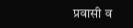प्रवासी व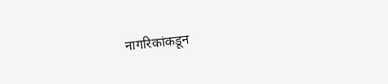नागरिकांकडून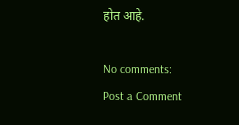होत आहे.

No comments:
Post a Comment